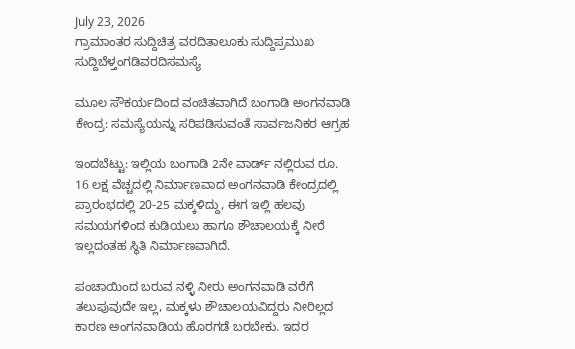July 23, 2026
ಗ್ರಾಮಾಂತರ ಸುದ್ದಿಚಿತ್ರ ವರದಿತಾಲೂಕು ಸುದ್ದಿಪ್ರಮುಖ ಸುದ್ದಿಬೆಳ್ತಂಗಡಿವರದಿಸಮಸ್ಯೆ

ಮೂಲ ಸೌಕರ್ಯದಿಂದ ವಂಚಿತವಾಗಿದೆ ಬಂಗಾಡಿ ಅಂಗನವಾಡಿ ಕೇಂದ್ರ: ಸಮಸ್ಯೆಯನ್ನು ಸರಿಪಡಿಸುವಂತೆ ಸಾರ್ವಜನಿಕರ ಆಗ್ರಹ

ಇಂದಬೆಟ್ಟು: ಇಲ್ಲಿಯ ಬಂಗಾಡಿ 2ನೇ ವಾರ್ಡ್ ನಲ್ಲಿರುವ ರೂ. 16 ಲಕ್ಷ ವೆಚ್ಚದಲ್ಲಿ ನಿರ್ಮಾಣವಾದ ಅಂಗನವಾಡಿ ಕೇಂದ್ರದಲ್ಲಿ ಪ್ರಾರಂಭದಲ್ಲಿ 20-25 ಮಕ್ಕಳಿದ್ದು, ಈಗ ಇಲ್ಲಿ ಹಲವು ಸಮಯಗಳಿಂದ ಕುಡಿಯಲು ಹಾಗೂ ಶೌಚಾಲಯಕ್ಕೆ ನೀರೆ ಇಲ್ಲದಂತಹ ಸ್ಥಿತಿ ನಿರ್ಮಾಣವಾಗಿದೆ.

ಪಂಚಾಯಿಂದ ಬರುವ ನಳ್ಳಿ ನೀರು ಅಂಗನವಾಡಿ ವರೆಗೆ ತಲುಪುವುದೇ ಇಲ್ಲ, ಮಕ್ಕಳು ಶೌಚಾಲಯವಿದ್ದರು ನೀರಿಲ್ಲದ ಕಾರಣ ಅಂಗನವಾಡಿಯ ಹೊರಗಡೆ ಬರಬೇಕು. ಇದರ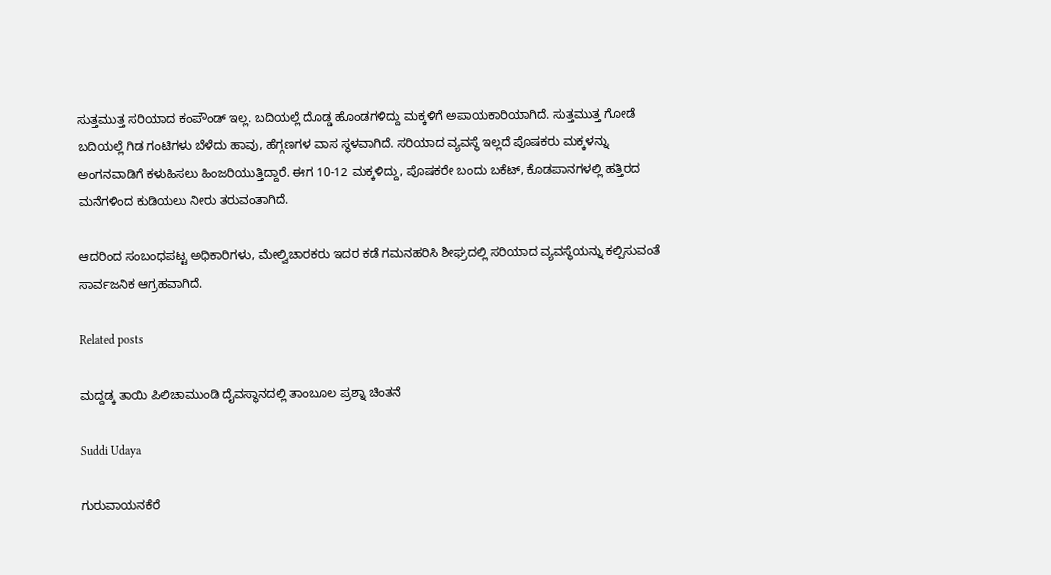ಸುತ್ತಮುತ್ತ ಸರಿಯಾದ ಕಂಪೌಂಡ್ ಇಲ್ಲ. ಬದಿಯಲ್ಲೆ ದೊಡ್ಡ ಹೊಂಡಗಳಿದ್ದು ಮಕ್ಕಳಿಗೆ ಅಪಾಯಕಾರಿಯಾಗಿದೆ. ಸುತ್ತಮುತ್ತ ಗೋಡೆ ಬದಿಯಲ್ಲೆ ಗಿಡ ಗಂಟಿಗಳು ಬೆಳೆದು ಹಾವು, ಹೆಗ್ಗಣಗಳ ವಾಸ ಸ್ಥಳವಾಗಿದೆ. ಸರಿಯಾದ ವ್ಯವಸ್ಥೆ ಇಲ್ಲದೆ ಪೊಷಕರು ಮಕ್ಕಳನ್ನು ಅಂಗನವಾಡಿಗೆ ಕಳುಹಿಸಲು ಹಿಂಜರಿಯುತ್ತಿದ್ದಾರೆ. ಈಗ 10-12 ಮಕ್ಕಳಿದ್ದು, ಪೊಷಕರೇ ಬಂದು ಬಕೆಟ್, ಕೊಡಪಾನಗಳಲ್ಲಿ ಹತ್ತಿರದ ಮನೆಗಳಿಂದ ಕುಡಿಯಲು ನೀರು ತರುವಂತಾಗಿದೆ.

ಆದರಿಂದ ಸಂಬಂಧಪಟ್ಟ ಅಧಿಕಾರಿಗಳು, ಮೇಲ್ವಿಚಾರಕರು ಇದರ ಕಡೆ ಗಮನಹರಿಸಿ ಶೀಘ್ರದಲ್ಲಿ ಸರಿಯಾದ ವ್ಯವಸ್ಥೆಯನ್ನು ಕಲ್ಪಿಸುವಂತೆ ಸಾರ್ವಜನಿಕ ಆಗ್ರಹವಾಗಿದೆ.

Related posts

ಮದ್ದಡ್ಕ ತಾಯಿ‌ ಪಿಲಿಚಾಮುಂಡಿ‌ ದೈವಸ್ಥಾನದಲ್ಲಿ ತಾಂಬೂಲ ಪ್ರಶ್ನಾ ಚಿಂತನೆ

Suddi Udaya

ಗುರುವಾಯನಕೆರೆ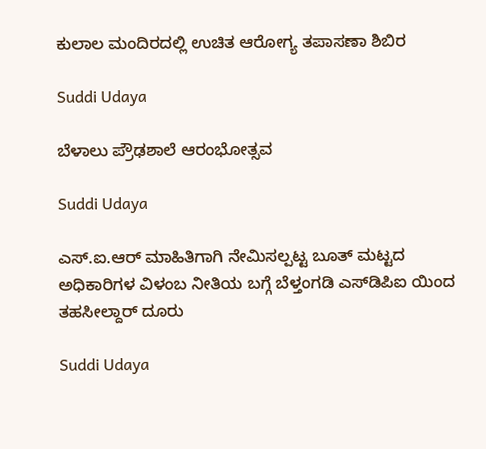ಕುಲಾಲ ಮಂದಿರದಲ್ಲಿ ಉಚಿತ ಆರೋಗ್ಯ ತಪಾಸಣಾ ಶಿಬಿರ

Suddi Udaya

ಬೆಳಾಲು ಪ್ರೌಢಶಾಲೆ ಆರಂಭೋತ್ಸವ

Suddi Udaya

ಎಸ್.ಐ.ಆರ್ ಮಾಹಿತಿಗಾಗಿ ನೇಮಿಸಲ್ಪಟ್ಟ ಬೂತ್ ಮಟ್ಟದ ಅಧಿಕಾರಿಗಳ ವಿಳಂಬ ನೀತಿಯ ಬಗ್ಗೆ ಬೆಳ್ತಂಗಡಿ ಎಸ್‌ಡಿಪಿಐ ಯಿಂದ ತಹಸೀಲ್ದಾರ್ ದೂರು

Suddi Udaya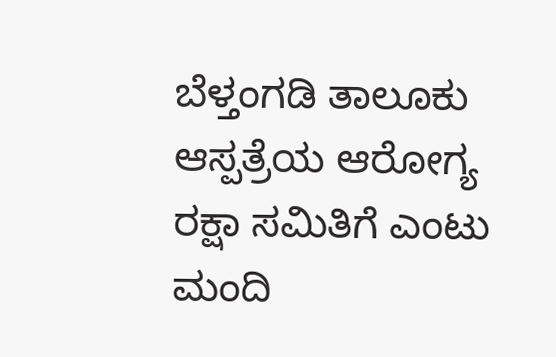ಬೆಳ್ತಂಗಡಿ ತಾಲೂಕು ಆಸ್ಪತ್ರೆಯ ಆರೋಗ್ಯ ರಕ್ಷಾ ಸಮಿತಿಗೆ ಎಂಟು ಮಂದಿ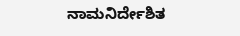ನಾಮನಿರ್ದೇಶಿತ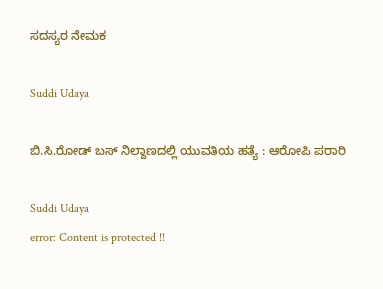ಸದಸ್ಯರ ನೇಮಕ

Suddi Udaya

ಬಿ.ಸಿ.ರೋಡ್ ಬಸ್‌ ನಿಲ್ದಾಣದಲ್ಲಿ ಯುವತಿಯ ಹತ್ಯೆ : ಆರೋಪಿ ಪರಾರಿ

Suddi Udaya
error: Content is protected !!